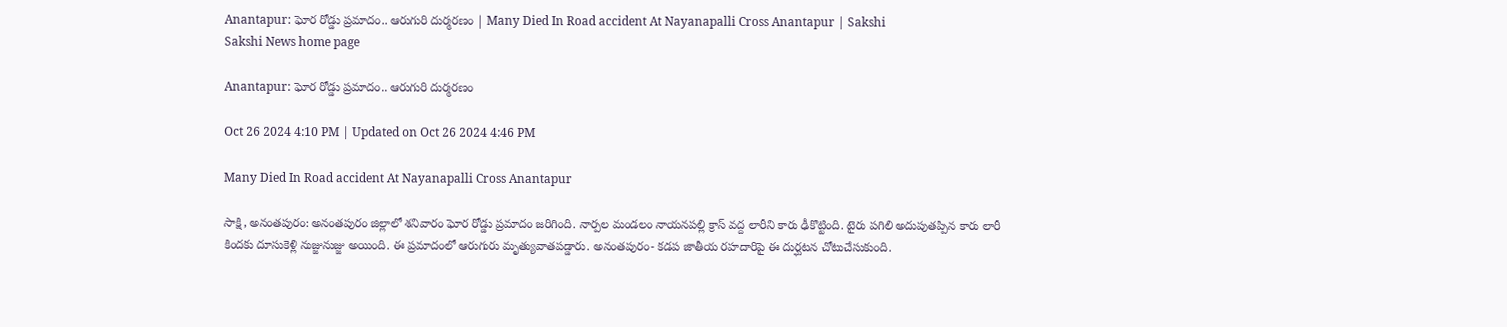Anantapur: ఘోర రోడ్డు ప్రమాదం.. ఆరుగురి దుర్మరణం | Many Died In Road accident At Nayanapalli Cross Anantapur | Sakshi
Sakshi News home page

Anantapur: ఘోర రోడ్డు ప్రమాదం.. ఆరుగురి దుర్మరణం

Oct 26 2024 4:10 PM | Updated on Oct 26 2024 4:46 PM

Many Died In Road accident At Nayanapalli Cross Anantapur

సాక్షి, అనంతపురం: అనంతపురం జిల్లాలో శనివారం ఘోర రోడ్డు ప్రమాదం జరిగింది. నార్పల మండలం నాయనపల్లి క్రాస్‌ వద్ద లారీని కారు ఢీకొట్టింది. టైరు పగిలి అదుపుతప్పిన కారు లారీ కిందకు దూసుకెళ్లి నుజ్జునుజ్జు అయింది. ఈ ప్రమాదంలో ఆరుగురు మృత్యువాతపడ్డారు. అనంతపురం- కడప జాతీయ రహదారిపై ఈ దుర్ఘటన చోటుచేసుకుంది.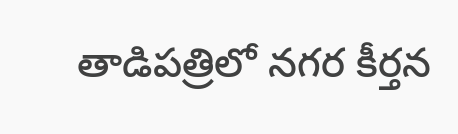తాడిపత్రిలో నగర కీర్తన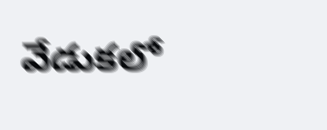వేడుకలో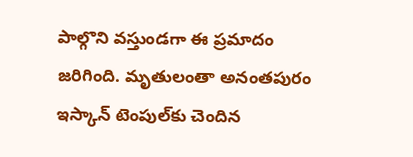పాల్గొని వస్తుండగా ఈ ప్రమాదం జరిగింది. మృతులంతా అనంతపురం ఇస్కాన్‌ టెంపుల్‌కు చెందిన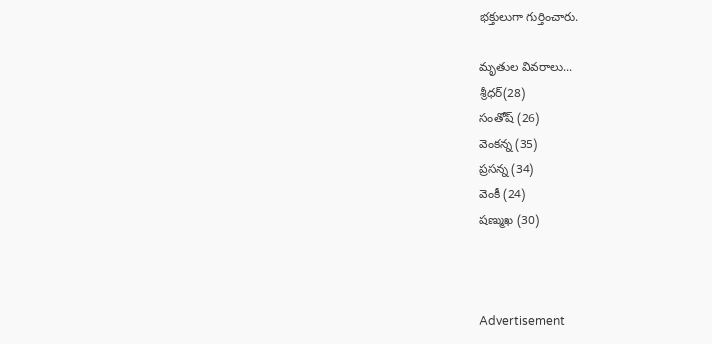భక్తులుగా గుర్తించారు.

మృతుల వివరాలు...
శ్రీధర్(28)
సంతోష్ (26)
వెంకన్న (35)
ప్రసన్న (34)
వెంకీ (24)
షణ్ముఖ (30)



Advertisement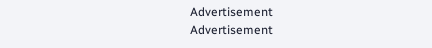Advertisement
Advertisement